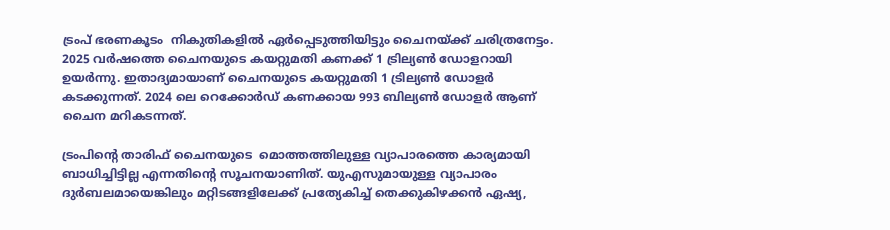ട്രംപ് ഭരണകൂടം  നികുതികളിൽ ഏർപ്പെടുത്തിയിട്ടും ചൈനയ്ക്ക് ചരിത്രനേട്ടം. 2025 വർഷത്തെ ചൈനയുടെ കയറ്റുമതി കണക്ക് 1 ട്രില്യൺ ഡോളറായി ഉയർന്നു. ഇതാദ്യമായാണ് ചൈനയുടെ കയറ്റുമതി 1 ട്രില്യൺ ഡോളർ കടക്കുന്നത്. 2024 ലെ റെക്കോർഡ് കണക്കായ 993 ബില്യൺ ഡോളർ ആണ് ചൈന മറികടന്നത്.

ട്രംപിന്റെ താരിഫ് ചൈനയുടെ  മൊത്തത്തിലുള്ള വ്യാപാരത്തെ കാര്യമായി ബാധിച്ചിട്ടില്ല എന്നതിന്റെ സൂചനയാണിത്. യുഎസുമായുള്ള വ്യാപാരം ദുർബലമായെങ്കിലും മറ്റിടങ്ങളിലേക്ക് പ്രത്യേകിച്ച് തെക്കുകിഴക്കൻ ഏഷ്യ,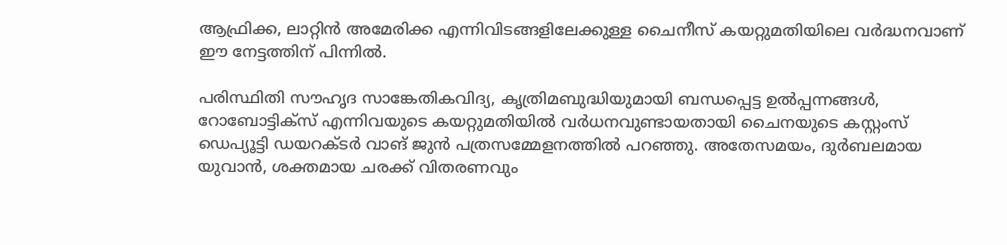ആഫ്രിക്ക, ലാറ്റിൻ അമേരിക്ക എന്നിവിടങ്ങളിലേക്കുള്ള ചൈനീസ് കയറ്റുമതിയിലെ വർദ്ധനവാണ് ഈ നേട്ടത്തിന് പിന്നിൽ.

പരിസ്ഥിതി സൗഹൃദ സാങ്കേതികവിദ്യ, കൃത്രിമബുദ്ധിയുമായി ബന്ധപ്പെട്ട ഉൽപ്പന്നങ്ങൾ, റോബോട്ടിക്സ് എന്നിവയുടെ കയറ്റുമതിയിൽ വർധനവുണ്ടായതായി ചൈനയുടെ കസ്റ്റംസ് ഡെപ്യൂട്ടി ഡയറക്ടർ വാങ് ജുൻ പത്രസമ്മേളനത്തിൽ പറഞ്ഞു. അതേസമയം, ദുർബലമായ യുവാൻ, ശക്തമായ ചരക്ക് വിതരണവും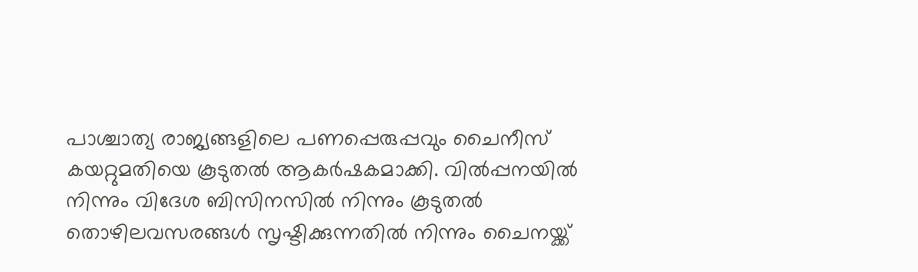പാശ്ചാത്യ രാജ്യങ്ങളിലെ പണപ്പെരുപ്പവും ചൈനീസ് കയറ്റുമതിയെ കൂടുതൽ ആകർഷകമാക്കി. വിൽപ്പനയിൽ നിന്നും വിദേശ ബിസിനസിൽ നിന്നും കൂടുതൽ തൊഴിലവസരങ്ങൾ സൃഷ്ടിക്കുന്നതിൽ നിന്നും ചൈനയ്ക്ക്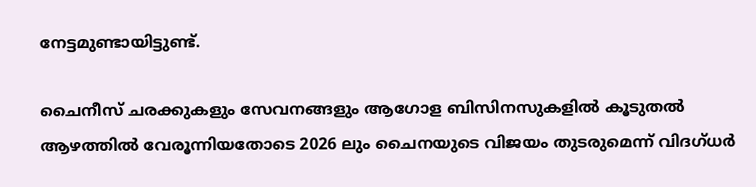നേട്ടമുണ്ടായിട്ടുണ്ട്.

ചൈനീസ് ചരക്കുകളും സേവനങ്ങളും ആഗോള ബിസിനസുകളിൽ കൂടുതൽ ആഴത്തിൽ വേരൂന്നിയതോടെ 2026 ലും ചൈനയുടെ വിജയം തുടരുമെന്ന് വിദഗ്ധർ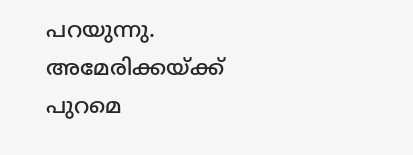പറയുന്നു. അമേരിക്കയ്ക്ക് പുറമെ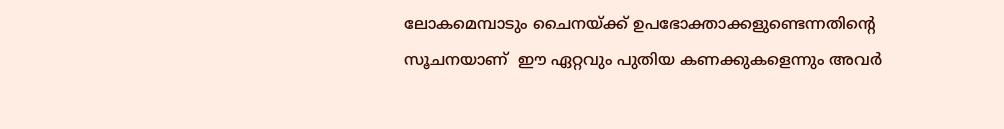ലോകമെമ്പാടും ചൈനയ്ക്ക് ഉപഭോക്താക്കളുണ്ടെന്നതിന്റെ സൂചനയാണ്  ഈ ഏറ്റവും പുതിയ കണക്കുകളെന്നും അവർ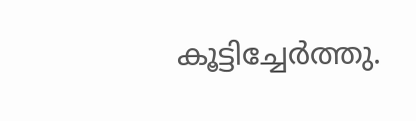കൂട്ടിച്ചേർത്തു.